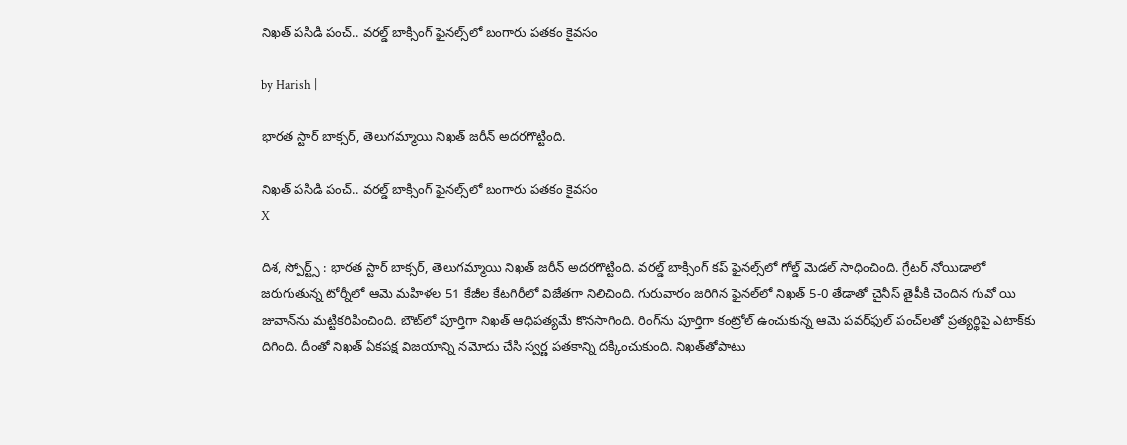నిఖత్ పసిడి పంచ్.. వరల్డ్ బాక్సింగ్ ఫైనల్స్‌లో బంగారు పతకం కైవసం

by Harish |

భారత స్టార్ బాక్సర్, తెలుగమ్మాయి నిఖత్ జరీన్ అదరగొట్టింది.

నిఖత్ పసిడి పంచ్.. వరల్డ్ బాక్సింగ్ ఫైనల్స్‌లో బంగారు పతకం కైవసం
X

దిశ, స్పోర్ట్స్ : భారత స్టార్ బాక్సర్, తెలుగమ్మాయి నిఖత్ జరీన్ అదరగొట్టింది. వరల్డ్ బాక్సింగ్ కప్ ఫైనల్స్‌లో గోల్డ్ మెడల్ సాధించింది. గ్రేటర్ నోయిడాలో జరుగుతున్న టోర్నీలో ఆమె మహిళల 51 కేజీల కేటగిరీలో విజేతగా నిలిచింది. గురువారం జరిగిన ఫైనల్‌లో నిఖత్ 5-0 తేడాతో చైనీస్ తైపీకి చెందిన గువో యి జువాన్‌ను మట్టికరిపించింది. బౌట్‌లో పూర్తిగా నిఖత్ ఆధిపత్యమే కొనసాగింది. రింగ్‌ను పూర్తిగా కంట్రోల్ ఉంచుకున్న ఆమె పవర్‌ఫుల్ పంచ్‌లతో ప్రత్యర్థిపై ఎటాక్‌కు దిగింది. దీంతో నిఖత్ ఏకపక్ష విజయాన్ని నమోదు చేసి స్వర్ణ పతకాన్ని దక్కించుకుంది. నిఖత్‌తోపాటు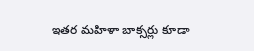ఇతర మహిళా బాక్సర్లు కూడా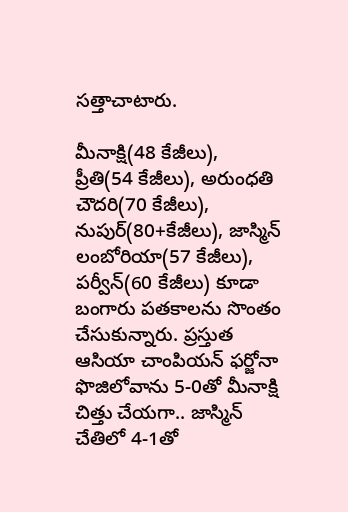సత్తాచాటారు.

మీనాక్షి(48 కేజీలు), ప్రీతి(54 కేజీలు), అరుంధతి చౌదరి(70 కేజీలు), నుపుర్(80+కేజీలు), జాస్మిన్ లంబోరియా(57 కేజీలు), పర్వీన్(60 కేజీలు) కూడా బంగారు పతకాలను సొంతం చేసుకున్నారు. ప్రస్తుత ఆసియా చాంపియన్ ఫర్జోనా ఫొజిలోవా‌ను 5-0తో మీనాక్షి చిత్తు చేయగా.. జాస్మిన్ చేతిలో 4-1తో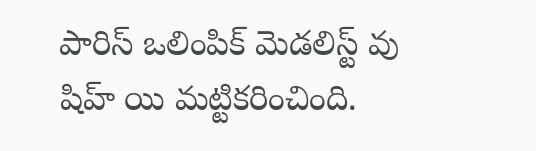పారిస్ ఒలింపిక్ మెడలిస్ట్ వు షిహ్ యి మట్టికరించింది.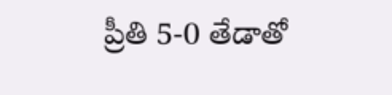ప్రీతి 5-0 తేడాతో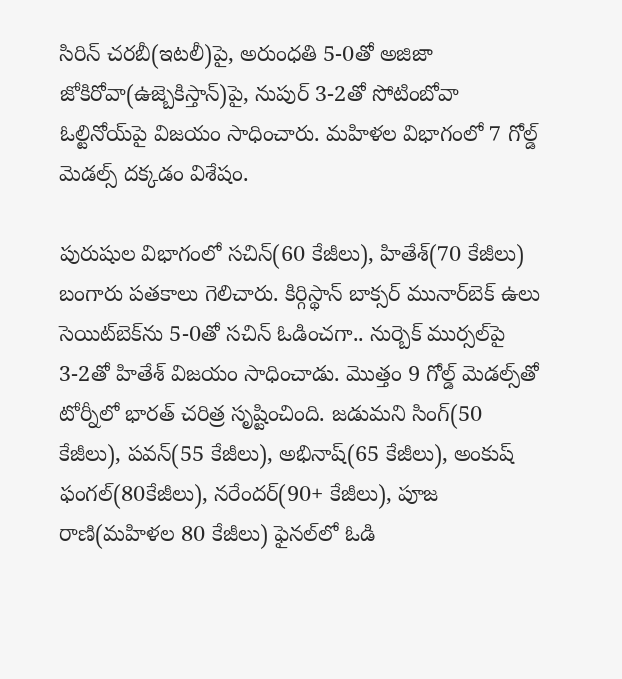సిరిన్ చరబీ(ఇటలీ)పై, అరుంధతి 5-0తో అజిజా జోకిరోవా(ఉజ్బెకిస్తాన్)పై, నుపుర్ 3-2తో సోటింబోవా ఓల్టినోయ్‌పై విజయం సాధించారు. మహిళల విభాగంలో 7 గోల్డ్ మెడల్స్ దక్కడం విశేషం.

పురుషుల విభాగంలో సచిన్(60 కేజీలు), హితేశ్(70 కేజీలు) బంగారు పతకాలు గెలిచారు. కిర్గిస్థాన్ బాక్సర్ మునార్‌బెక్ ఉలు సెయిట్‌బెక్‌ను 5-0తో సచిన్ ఓడించగా.. నుర్బెక్ ముర్సల్‌పై 3-2తో హితేశ్ విజయం సాధించాడు. మొత్తం 9 గోల్డ్ మెడల్స్‌తో టోర్నీలో భారత్ చరిత్ర సృష్టించింది. జడుమని సింగ్(50 కేజీలు), పవన్(55 కేజీలు), అభినాష్(65 కేజీలు), అంకుష్ ఫంగల్(80కేజీలు), నరేందర్(90+ కేజీలు), పూజ రాణి(మహిళల 80 కేజీలు) ఫైనల్‌లో ఓడి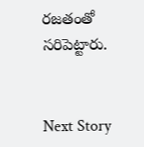రజతంతో సరిపెట్టారు.


Next Story